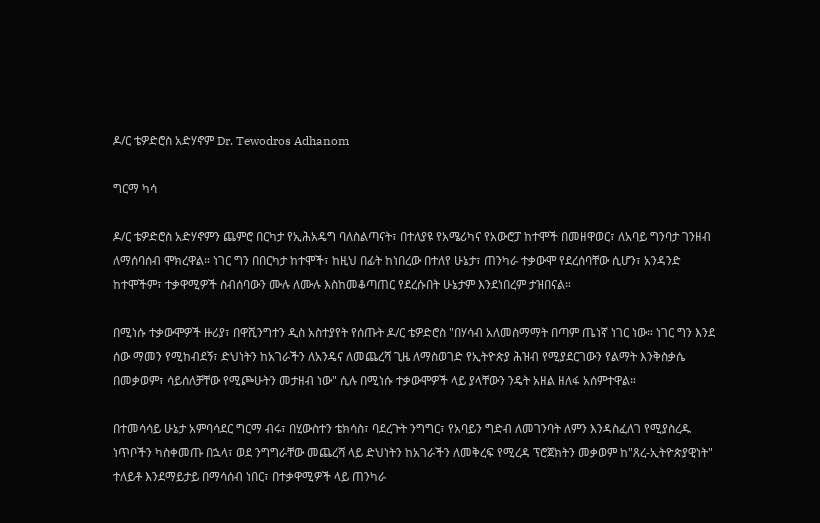ዶ/ር ቴዎድሮስ አድሃኖም Dr. Tewodros Adhanom

ግርማ ካሳ

ዶ/ር ቴዎድሮስ አድሃኖምን ጨምሮ በርካታ የኢሕአዴግ ባለስልጣናት፣ በተለያዩ የአሜሪካና የአውሮፓ ከተሞች በመዘዋወር፣ ለአባይ ግንባታ ገንዘብ ለማሰባሰብ ሞክረዋል። ነገር ግን በበርካታ ከተሞች፣ ከዚህ በፊት ከነበረው በተለየ ሁኔታ፣ ጠንካራ ተቃውሞ የደረሰባቸው ሲሆን፣ አንዳንድ ከተሞችም፣ ተቃዋሚዎች ስብሰባውን ሙሉ ለሙሉ እስከመቆጣጠር የደረሱበት ሁኔታም እንደነበረም ታዝበናል።

በሚነሱ ተቃውሞዎች ዙሪያ፣ በዋሺንግተን ዲስ አስተያየት የሰጡት ዶ/ር ቴዎድሮስ "በሃሳብ አለመስማማት በጣም ጤነኛ ነገር ነው። ነገር ግን እንደ ሰው ማመን የሚከብደኝ፣ ድህነትን ከአገራችን ለአንዴና ለመጨረሻ ጊዜ ለማስወገድ የኢትዮጵያ ሕዝብ የሚያደርገውን የልማት እንቅስቃሴ በመቃወም፣ ሳይሰለቻቸው የሚጮሁትን መታዘብ ነው" ሲሉ በሚነሱ ተቃውሞዎች ላይ ያላቸውን ንዴት አዘል ዘለፋ አሰምተዋል።

በተመሳሳይ ሁኔታ አምባሳደር ግርማ ብሩ፣ በሂውስተን ቴክሳስ፣ ባደረጉት ንግግር፣ የአባይን ግድብ ለመገንባት ለምን እንዳስፈለገ የሚያስረዱ ነጥቦችን ካስቀመጡ በኋላ፣ ወደ ንግግራቸው መጨረሻ ላይ ድህነትን ከአገራችን ለመቅረፍ የሚረዳ ፕሮጀክትን መቃወም ከ"ጸረ-ኢትዮጵያዊነት" ተለይቶ እንደማይታይ በማሳሰብ ነበር፣ በተቃዋሚዎች ላይ ጠንካራ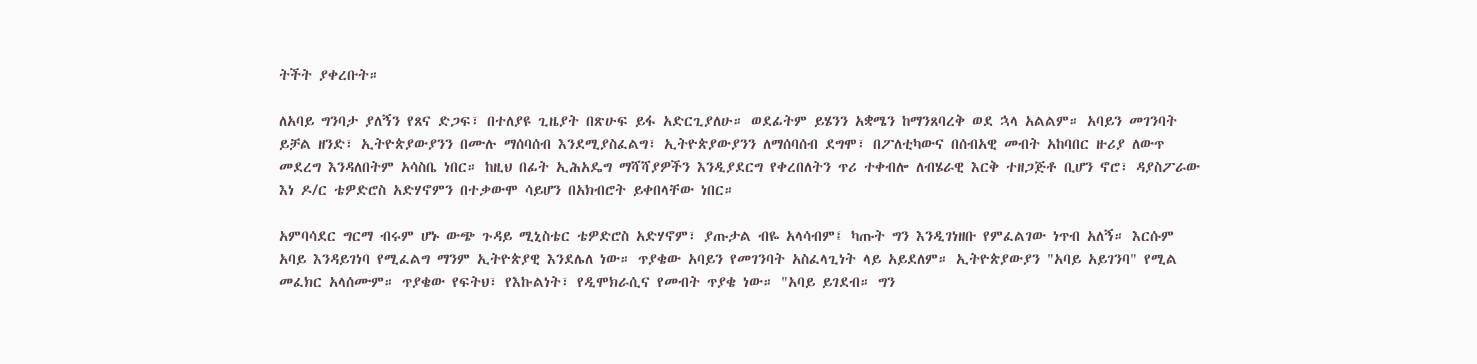ትችት ያቀረቡት።

ለአባይ ግንባታ ያለኝን የጸና ድጋፍ፣ በተለያዩ ጊዜያት በጽሁፍ ይፋ አድርጊያለሁ። ወደፊትም ይሄንን አቋሜን ከማንጸባረቅ ወደ ኋላ አልልም። አባይን መገንባት ይቻል ዘንድ፣ ኢትዮጵያውያንን በሙሉ ማሰባሰብ እንደሚያስፈልግ፣ ኢትዮጵያውያንን ለማሰባሰብ ደግሞ፣ በፖለቲካውና በሰብአዊ መብት አከባበር ዙሪያ ለውጥ መደረግ እንዳለበትም አሳስቤ ነበር። ከዚህ በፊት ኢሕአዴግ ማሻሻያዎችን እንዲያደርግ የቀረበለትን ጥሪ ተቀብሎ ለብሄራዊ እርቅ ተዘጋጅቶ ቢሆን ኖሮ፣ ዳያስፖራው እነ ዶ/ር ቴዎድሮስ አድሃኖምን በተቃውሞ ሳይሆን በአክብሮት ይቀበላቸው ነበር።

አምባሳደር ግርማ ብሩም ሆኑ ውጭ ጉዳይ ሚኒስቴር ቴዎድሮስ አድሃኖም፣ ያጡታል ብዬ አላሳብም፤ ካጡት ግን እንዲገነዘቡ የምፈልገው ነጥብ አለኝ። እርሱም አባይ እንዳይገነባ የሚፈልግ ማንም ኢትዮጵያዊ እንደሌለ ነው። ጥያቄው አባይን የመገንባት አስፈላጊነት ላይ አይደለም። ኢትዮጵያውያን "አባይ አይገንባ" የሚል መፈክር አላሰሙም። ጥያቄው የፍትህ፣ የእኩልነት፣ የዲሞክራሲና የመብት ጥያቄ ነው። "አባይ ይገደብ። ግን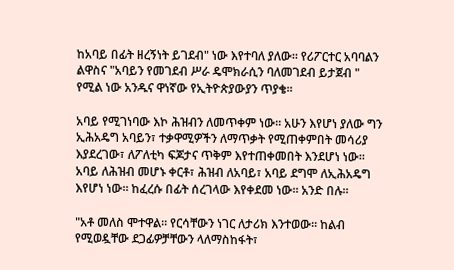ከአባይ በፊት ዘረኝነት ይገደብ" ነው እየተባለ ያለው። የሪፖርተር አባባልን ልዋስና "አባይን የመገደብ ሥራ ዴሞክራሲን ባለመገደብ ይታጀብ " የሚል ነው አንዱና ዋነኛው የኢትዮጵያውያን ጥያቄ።

አባይ የሚገነባው እኮ ሕዝብን ለመጥቀም ነው። አሁን እየሆነ ያለው ግን ኢሕአዴግ አባይን፣ ተቃዋሚዎችን ለማጥቃት የሚጠቀምበት መሳሪያ እያደረገው፣ ለፖለቲካ ፍጆታና ጥቅም እየተጠቀመበት እንደሆነ ነው። አባይ ለሕዝብ መሆኑ ቀርቶ፣ ሕዝብ ለአባይ፣ አባይ ደግሞ ለኢሕአዴግ እየሆነ ነው። ከፈረሱ በፊት ሰረገላው እየቀደመ ነው። አንድ በሉ።

"አቶ መለስ ሞተዋል። የርሳቸውን ነገር ለታሪክ እንተወው። ከልብ የሚወዷቸው ደጋፊዎቻቸውን ላለማስከፋት፣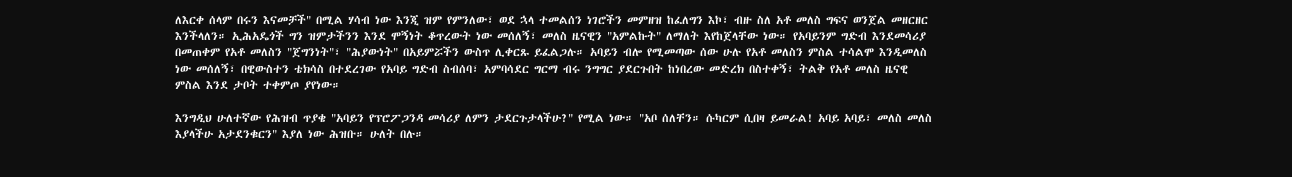ለእርቀ ሰላም በሩን እናመቻች" በሚል ሃሳብ ነው እንጂ ዝም የምንለው፣ ወደ ኋላ ተመልሰን ነገሮችን መምዘዝ ከፈለግን እኮ፣ ብዙ ስለ አቶ መለስ ግፍና ወንጀል መዘርዘር እንችላለን። ኢሕአዴጎች ግን ዝምታችንን እንደ ሞኝነት ቆጥረውት ነው መሰለኝ፣ መለስ ዜናዊን "አምልኩት" ለማለት እየከጀላቸው ነው። የአባይንም ግድብ እንደመሳሪያ በመጠቀም የአቶ መለስን "ጀግንነት"፣ "ሕያውነት" በአይምሯችን ውስጥ ሊቀርጹ ይፈልጋሉ። አባይን ብሎ የሚመጣው ሰው ሁሉ የአቶ መለስን ምስል ተሳልሞ እንዲመለስ ነው መሰለኝ፣ በዊውስተን ቴክሳስ በተደረገው የአባይ ግድብ ስብሰባ፣ አምባሳደር ግርማ ብሩ ንግግር ያደርጉበት ከነበረው መድረክ በስተቀኝ፣ ትልቅ የአቶ መለስ ዜናዊ ምስል እንደ ታቦት ተቀምጦ ያየነው።

እንግዲህ ሁለተኛው የሕዝብ ጥያቄ "አባይን የፕሮፖጋንዳ መሳሪያ ለምን ታደርጉታላችሁ?" የሚል ነው። "አቦ ሰለቸን። ሱካርም ሲበዛ ይመራል! አባይ አባይ፣ መለስ መለስ እያላችሁ አታደንቁርን" እያለ ነው ሕዝቡ። ሁለት በሉ።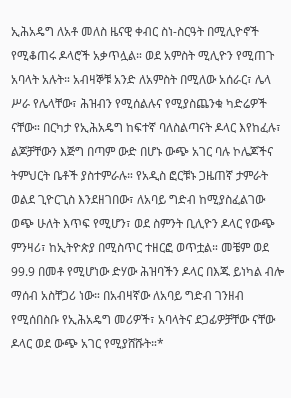ኢሕአዴግ ለአቶ መለስ ዜናዊ ቀብር ስነ-ስርዓት በሚሊዮኖች የሚቆጠሩ ዶላሮች አቃጥሏል። ወደ አምስት ሚሊዮን የሚጠጉ አባላት አሉት። አብዛኞቹ አንድ ለአምስት በሚለው አሰራር፣ ሌላ ሥራ የሌላቸው፣ ሕዝብን የሚሰልሉና የሚያስጨንቁ ካድሬዎች ናቸው። በርካታ የኢሕአዴግ ከፍተኛ ባለስልጣናት ዶላር እየከፈሉ፣ ልጆቻቸውን እጅግ በጣም ውድ በሆኑ ውጭ አገር ባሉ ኮሌጆችና ትምህርት ቤቶች ያስተምራሉ። የአዲስ ፎርቹኑ ጋዜጠኛ ታምራት ወልደ ጊዮርጊስ እንደዘገበው፣ ለአባይ ግድብ ከሚያስፈልገው ወጭ ሁለት እጥፍ የሚሆን፣ ወደ ስምንት ቢሊዮን ዶላር የውጭ ምንዛሪ፣ ከኢትዮጵያ በሚስጥር ተዘርፎ ወጥቷል። መቼም ወደ 99.9 በመቶ የሚሆነው ድሃው ሕዝባችን ዶላር በእጁ ይነካል ብሎ ማሰብ አስቸጋሪ ነው። በአብዛኛው ለአባይ ግድብ ገንዘብ የሚሰበስቡ የኢሕአዴግ መሪዎች፣ አባላትና ደጋፊዎቻቸው ናቸው ዶላር ወደ ውጭ አገር የሚያሸሹት።*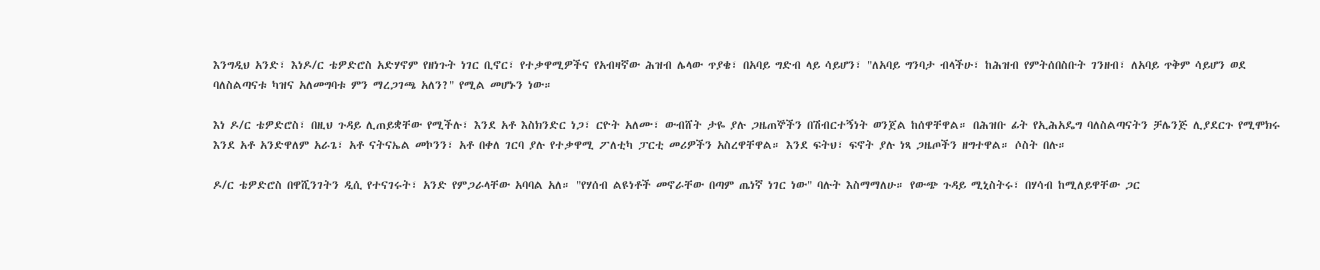እንግዲህ አንድ፣ እነዶ/ር ቴዎድሮስ አድሃኖም የዘነጉት ነገር ቢኖር፣ የተቃዋሚዎችና የአብዛኛው ሕዝብ ሌላው ጥያቄ፣ በአባይ ግድብ ላይ ሳይሆን፣ "ለአባይ ግንባታ ብላችሁ፣ ከሕዝብ የምትሰበስቡት ገንዘብ፣ ለአባይ ጥቅም ሳይሆን ወደ ባለስልጣናቱ ካዝና አለመግባቱ ምን ማረጋገጫ አለን?" የሚል መሆኑን ነው።

እነ ዶ/ር ቴዎድሮስ፣ በዚህ ጉዳይ ሊጠይቋቸው የሚችሉ፣ እንደ አቶ እስክንድር ነጋ፣ ርዮት አለሙ፣ ውብሸት ታዬ ያሉ ጋዜጠኞችን በሽብርተኝነት ወንጀል ከሰዋቸዋል። በሕዝቡ ፊት የኢሕአዴግ ባለስልጣናትን ቻሌንጅ ሊያደርጉ የሚሞክሩ እንደ አቶ አንድዋለም አራጌ፣ አቶ ናትናኤል መኮንን፣ አቶ በቀለ ገርባ ያሉ የተቃዋሚ ፖለቲካ ፓርቲ መሪዎችን አስረዋቸዋል። እንደ ፍትህ፣ ፍኖት ያሉ ነጻ ጋዜጦችን ዘግተዋል። ሶስት በሉ።

ዶ/ር ቴዎድሮስ በዋሺንገትን ዲሲ የተናገሩት፣ አንድ የምጋራላቸው አባባል አለ። "የሃሰብ ልዩነቶች መኖራቸው በጣም ጤነኛ ነገር ነው" ባሉት እስማማለሁ። የውጭ ጉዳይ ሚኒስትሩ፣ በሃሳብ ከሚለይዋቸው ጋር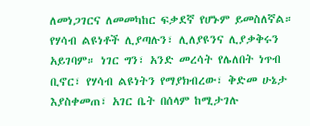ለመነጋገርና ለመመካከር ፍቃደኛ የሆኑም ይመስለኛል። የሃሳብ ልዩነቶች ሊያጣሉን፣ ሊለያዩንና ሊያቃቅሩን አይገባም። ነገር ግን፣ አንድ መረሳት የሌለበት ነጥብ ቢኖር፣ የሃሳብ ልዩነትን የማያክብረው፣ ቅድመ ሁኔታ እያስቀመጠ፣ አገር ቤት በሰላም ከሚታገሉ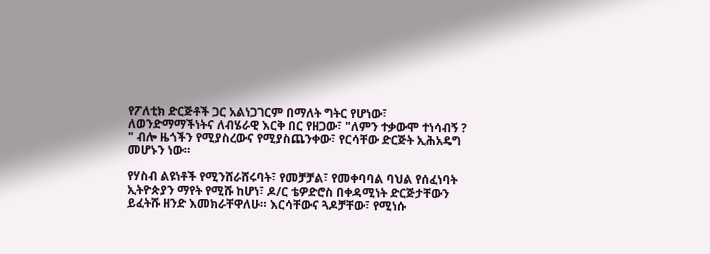የፖለቲክ ድርጅቶች ጋር አልነጋገርም በማለት ግትር የሆነው፣ ለወንድማማችነትና ለብሄራዊ እርቅ በር የዘጋው፣ "ለምን ተቃውሞ ተነሳብኝ ? " ብሎ ዜጎችን የሚያስረውና የሚያስጨንቀው፣ የርሳቸው ድርጅት ኢሕአዴግ መሆኑን ነው።

የሃስብ ልዩነቶች የሚንሸራሸሩባት፣ የመቻቻል፣ የመቀባባል ባህል የሰፈነባት ኢትዮጵያን ማየት የሚሹ ከሆነ፣ ዶ/ር ቴዎድሮስ በቀዳሚነት ድርጅታቸውን ይፈትሹ ዘንድ እመክራቸዋለሁ። እርሳቸውና ጓዶቻቸው፣ የሚነሱ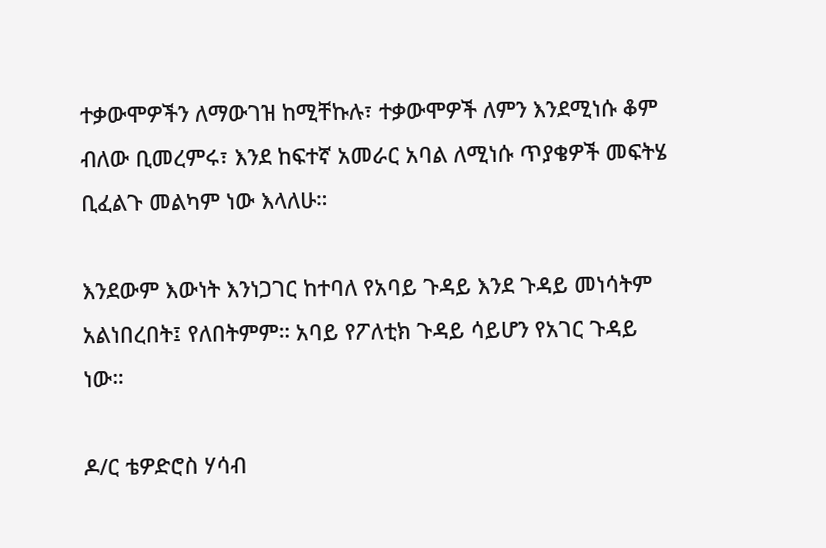ተቃውሞዎችን ለማውገዝ ከሚቸኩሉ፣ ተቃውሞዎች ለምን እንደሚነሱ ቆም ብለው ቢመረምሩ፣ እንደ ከፍተኛ አመራር አባል ለሚነሱ ጥያቄዎች መፍትሄ ቢፈልጉ መልካም ነው እላለሁ።

እንደውም እውነት እንነጋገር ከተባለ የአባይ ጉዳይ እንደ ጉዳይ መነሳትም አልነበረበት፤ የለበትምም። አባይ የፖለቲክ ጉዳይ ሳይሆን የአገር ጉዳይ ነው።

ዶ/ር ቴዎድሮስ ሃሳብ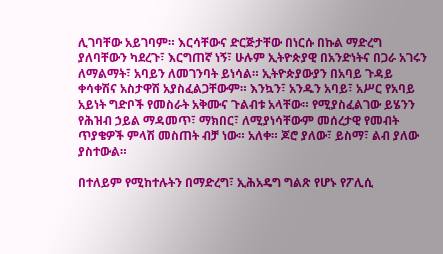ሊገባቸው አይገባም። እርሳቸውና ድርጅታቸው በነርሱ በኩል ማድረግ ያለባቸውን ካደረጉ፣ እርግጠኛ ነኝ፣ ሁሉም ኢትዮጵያዊ በአንድነትና በጋራ አገሩን ለማልማት፣ አባይን ለመገንባት ይነሳል። ኢትዮጵያውያን በአባይ ጉዳይ ቀሳቀሽና አስታዋሽ አያስፈልጋቸውም። እንኳን፣ አንዱን አባይ፣ አሥር የአባይ አይነት ግድቦች የመስራት አቅሙና ጉልብቱ አላቸው። የሚያስፈልገው ይሄንን የሕዝብ ኃይል ማዳመጥ፣ ማክበር፣ ለሚያነሳቸውም መሰረታዊ የመብት ጥያቄዎች ምላሽ መስጠት ብቻ ነው። አለቀ። ጆሮ ያለው፣ ይስማ፣ ልብ ያለው ያስተውል።

በተለይም የሚከተሉትን በማድረግ፣ ኢሕአዴግ ግልጽ የሆኑ የፖሊሲ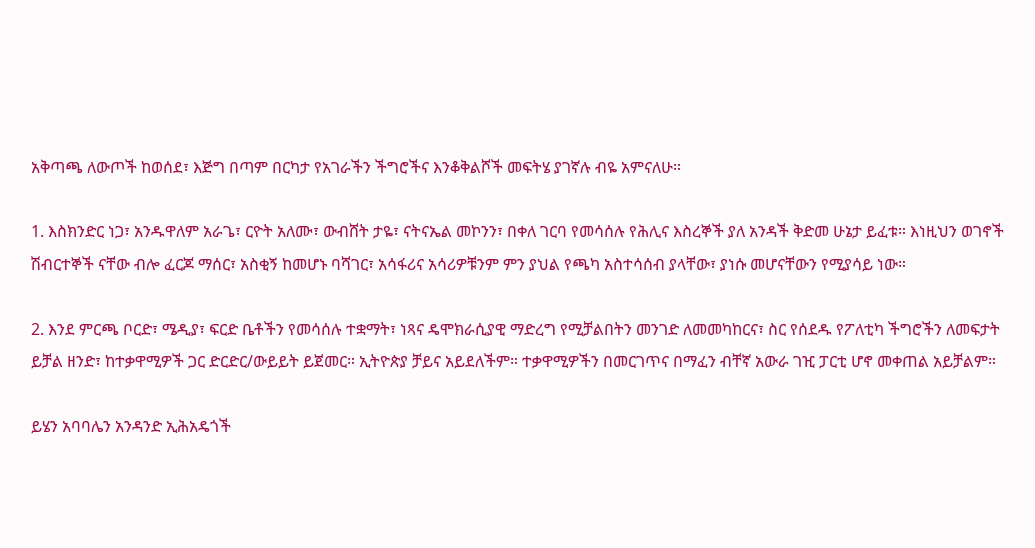አቅጣጫ ለውጦች ከወሰደ፣ እጅግ በጣም በርካታ የአገራችን ችግሮችና እንቆቅልሾች መፍትሄ ያገኛሉ ብዬ አምናለሁ።

1. እስክንድር ነጋ፣ አንዱዋለም አራጌ፣ ርዮት አለሙ፣ ውብሸት ታዬ፣ ናትናኤል መኮንን፣ በቀለ ገርባ የመሳሰሉ የሕሊና እስረኞች ያለ አንዳች ቅድመ ሁኔታ ይፈቱ። እነዚህን ወገኖች ሽብርተኞች ናቸው ብሎ ፈርጆ ማሰር፣ አስቂኝ ከመሆኑ ባሻገር፣ አሳፋሪና አሳሪዎቹንም ምን ያህል የጫካ አስተሳሰብ ያላቸው፣ ያነሱ መሆናቸውን የሚያሳይ ነው።

2. እንደ ምርጫ ቦርድ፣ ሜዲያ፣ ፍርድ ቤቶችን የመሳሰሉ ተቋማት፣ ነጻና ዴሞክራሲያዊ ማድረግ የሚቻልበትን መንገድ ለመመካከርና፣ ስር የሰደዱ የፖለቲካ ችግሮችን ለመፍታት ይቻል ዘንድ፣ ከተቃዋሚዎች ጋር ድርድር/ውይይት ይጀመር። ኢትዮጵያ ቻይና አይደለችም። ተቃዋሚዎችን በመርገጥና በማፈን ብቸኛ አውራ ገዢ ፓርቲ ሆኖ መቀጠል አይቻልም።

ይሄን አባባሌን አንዳንድ ኢሕአዴጎች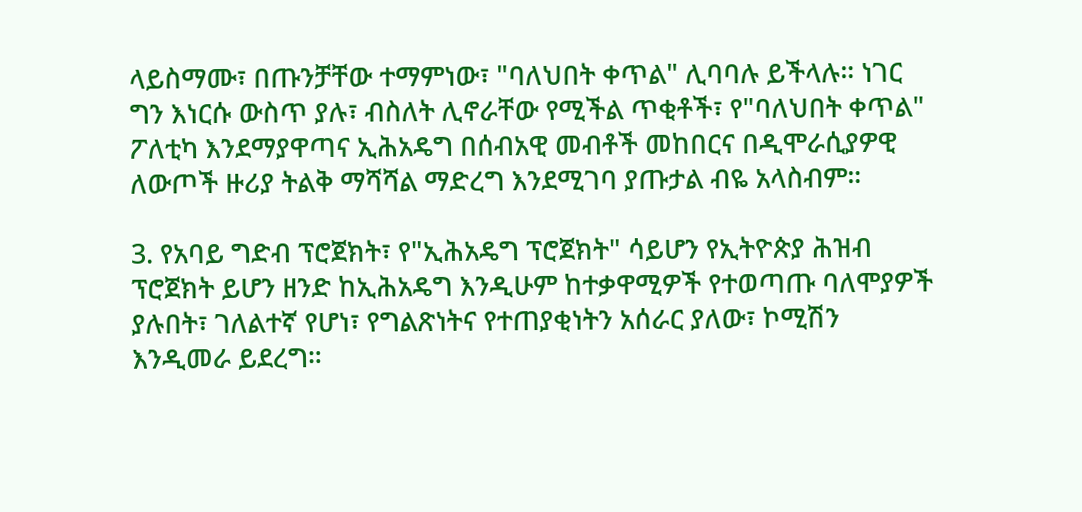ላይስማሙ፣ በጡንቻቸው ተማምነው፣ "ባለህበት ቀጥል" ሊባባሉ ይችላሉ። ነገር ግን እነርሱ ውስጥ ያሉ፣ ብስለት ሊኖራቸው የሚችል ጥቂቶች፣ የ"ባለህበት ቀጥል" ፖለቲካ እንደማያዋጣና ኢሕአዴግ በሰብአዊ መብቶች መከበርና በዲሞራሲያዎዊ ለውጦች ዙሪያ ትልቅ ማሻሻል ማድረግ እንደሚገባ ያጡታል ብዬ አላስብም።

3. የአባይ ግድብ ፕሮጀክት፣ የ"ኢሕአዴግ ፕሮጀክት" ሳይሆን የኢትዮጵያ ሕዝብ ፕሮጀክት ይሆን ዘንድ ከኢሕአዴግ እንዲሁም ከተቃዋሚዎች የተወጣጡ ባለሞያዎች ያሉበት፣ ገለልተኛ የሆነ፣ የግልጽነትና የተጠያቂነትን አሰራር ያለው፣ ኮሚሽን እንዲመራ ይደረግ።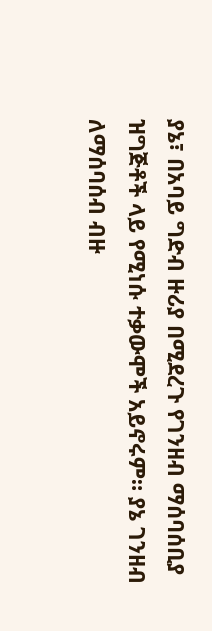ያኔ፣ በአባይ ግድብ ዙሪያ በሚደረጉ የገንዘብ ማሰባሰቢያ ዝግጅቶች ላይ የሚነሱ ተቃውሞች አይኖሩም። ያኔ ገንዘብ ለማሰባሰብ ብዙ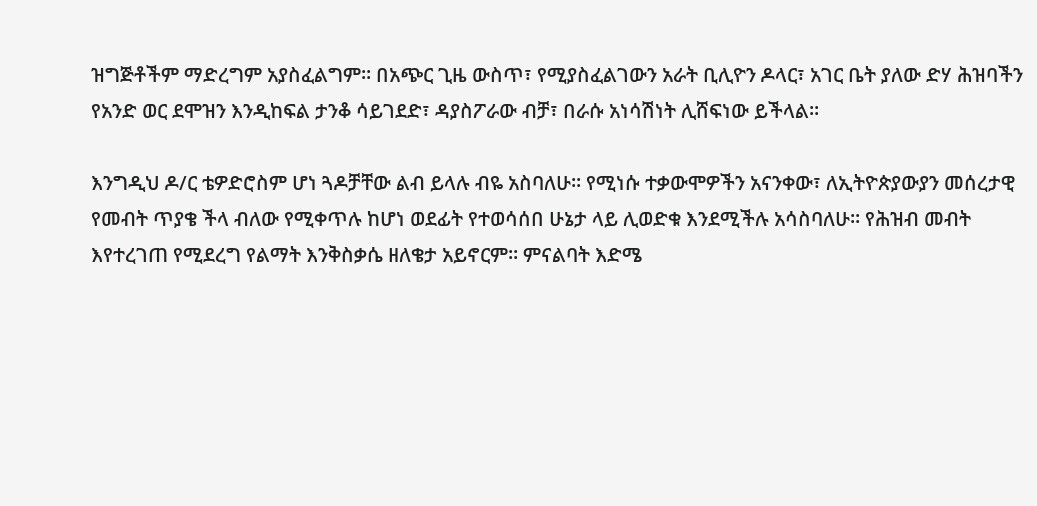ዝግጅቶችም ማድረግም አያስፈልግም። በአጭር ጊዜ ውስጥ፣ የሚያስፈልገውን አራት ቢሊዮን ዶላር፣ አገር ቤት ያለው ድሃ ሕዝባችን የአንድ ወር ደሞዝን እንዲከፍል ታንቆ ሳይገደድ፣ ዳያስፖራው ብቻ፣ በራሱ አነሳሽነት ሊሸፍነው ይችላል።

እንግዲህ ዶ/ር ቴዎድሮስም ሆነ ጓዶቻቸው ልብ ይላሉ ብዬ አስባለሁ። የሚነሱ ተቃውሞዎችን አናንቀው፣ ለኢትዮጵያውያን መሰረታዊ የመብት ጥያቄ ችላ ብለው የሚቀጥሉ ከሆነ ወደፊት የተወሳሰበ ሁኔታ ላይ ሊወድቁ እንደሚችሉ አሳስባለሁ። የሕዝብ መብት እየተረገጠ የሚደረግ የልማት እንቅስቃሴ ዘለቄታ አይኖርም። ምናልባት እድሜ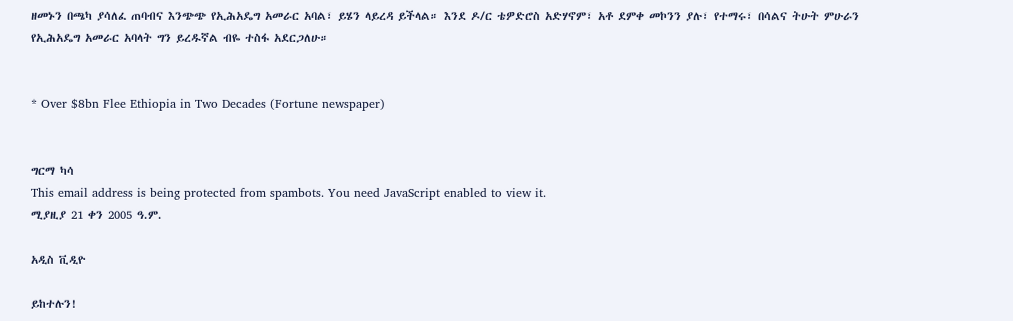ዘመኑን በጫካ ያሳለፈ ጠባብና እንጭጭ የኢሕአዴግ አመራር አባል፣ ይሄን ላይረዳ ይችላል። እንደ ዶ/ር ቴዎድሮስ አድሃኖም፣ አቶ ደምቀ መኮንን ያሉ፣ የተማሩ፣ በሳልና ትሁት ምሁራን የኢሕአዴግ አመራር አባላት ግን ይረዱኛል ብዬ ተስፋ አደርጋለሁ።


* Over $8bn Flee Ethiopia in Two Decades (Fortune newspaper)


ግርማ ካሳ
This email address is being protected from spambots. You need JavaScript enabled to view it.
ሚያዚያ 21 ቀን 2005 ዓ.ም.

አዲስ ቪዲዮ

ይከተሉን!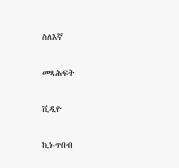ስለእኛ

መጻሕፍት

ቪዲዮ

ኪነ-ጥበብ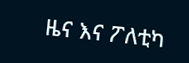ዜና እና ፖለቲካ